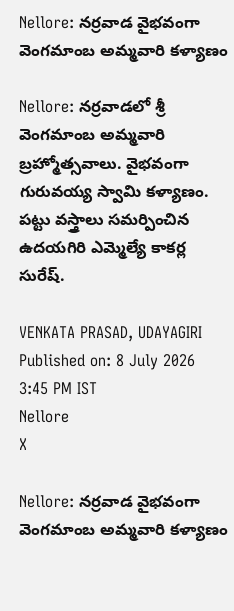Nellore: నర్రవాడ వైభవంగా వెంగమాంబ అమ్మవారి కళ్యాణం

Nellore: నర్రవాడలో శ్రీ వెంగమాంబ అమ్మవారి బ్రహ్మోత్సవాలు. వైభవంగా గురువయ్య స్వామి కళ్యాణం. పట్టు వస్త్రాలు సమర్పించిన ఉదయగిరి ఎమ్మెల్యే కాకర్ల సురేష్.

VENKATA PRASAD, UDAYAGIRI
Published on: 8 July 2026 3:45 PM IST
Nellore
X

Nellore: నర్రవాడ వైభవంగా వెంగమాంబ అమ్మవారి కళ్యాణం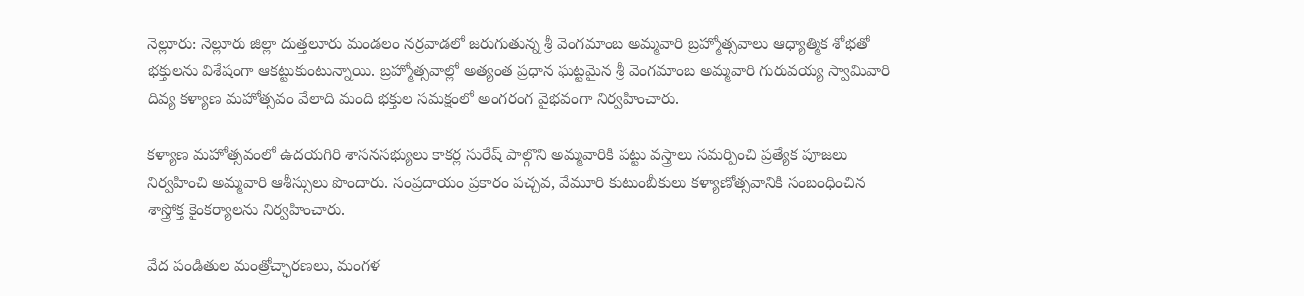నెల్లూరు: నెల్లూరు జిల్లా దుత్తలూరు మండలం నర్రవాడలో జరుగుతున్న శ్రీ వెంగమాంబ అమ్మవారి బ్రహ్మోత్సవాలు ఆధ్యాత్మిక శోభతో భక్తులను విశేషంగా ఆకట్టుకుంటున్నాయి. బ్రహ్మోత్సవాల్లో అత్యంత ప్రధాన ఘట్టమైన శ్రీ వెంగమాంబ అమ్మవారి గురువయ్య స్వామివారి దివ్య కళ్యాణ మహోత్సవం వేలాది మంది భక్తుల సమక్షంలో అంగరంగ వైభవంగా నిర్వహించారు.

కళ్యాణ మహోత్సవంలో ఉదయగిరి శాసనసభ్యులు కాకర్ల సురేష్ పాల్గొని అమ్మవారికి పట్టు వస్త్రాలు సమర్పించి ప్రత్యేక పూజలు నిర్వహించి అమ్మవారి ఆశీస్సులు పొందారు. సంప్రదాయం ప్రకారం పచ్చవ, వేమూరి కుటుంబీకులు కళ్యాణోత్సవానికి సంబంధించిన శాస్త్రోక్త కైంకర్యాలను నిర్వహించారు.

వేద పండితుల మంత్రోచ్ఛారణలు, మంగళ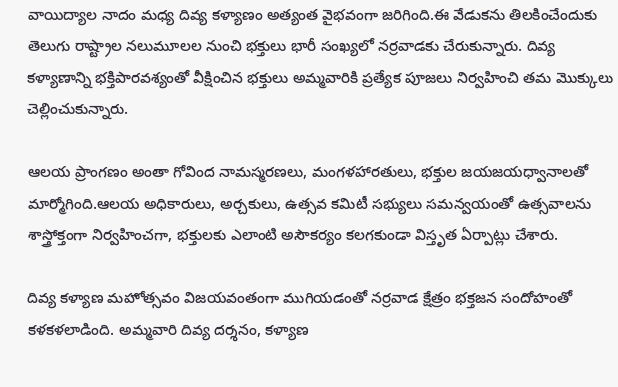వాయిద్యాల నాదం మధ్య దివ్య కళ్యాణం అత్యంత వైభవంగా జరిగింది.ఈ వేడుకను తిలకించేందుకు తెలుగు రాష్ట్రాల నలుమూలల నుంచి భక్తులు భారీ సంఖ్యలో నర్రవాడకు చేరుకున్నారు. దివ్య కళ్యాణాన్ని భక్తిపారవశ్యంతో వీక్షించిన భక్తులు అమ్మవారికి ప్రత్యేక పూజలు నిర్వహించి తమ మొక్కులు చెల్లించుకున్నారు.

ఆలయ ప్రాంగణం అంతా గోవింద నామస్మరణలు, మంగళహారతులు, భక్తుల జయజయధ్వానాలతో మార్మోగింది.ఆలయ అధికారులు, అర్చకులు, ఉత్సవ కమిటీ సభ్యులు సమన్వయంతో ఉత్సవాలను శాస్త్రోక్తంగా నిర్వహించగా, భక్తులకు ఎలాంటి అసౌకర్యం కలగకుండా విస్తృత ఏర్పాట్లు చేశారు.

దివ్య కళ్యాణ మహోత్సవం విజయవంతంగా ముగియడంతో నర్రవాడ క్షేత్రం భక్తజన సందోహంతో కళకళలాడింది. అమ్మవారి దివ్య దర్శనం, కళ్యాణ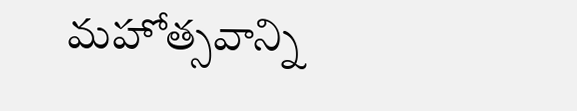మహోత్సవాన్ని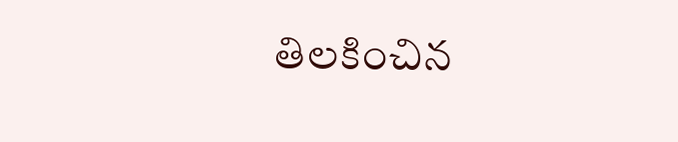తిలకించిన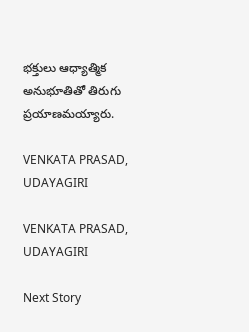భక్తులు ఆధ్యాత్మిక అనుభూతితో తిరుగు ప్రయాణమయ్యారు.

VENKATA PRASAD, UDAYAGIRI

VENKATA PRASAD, UDAYAGIRI

Next Story